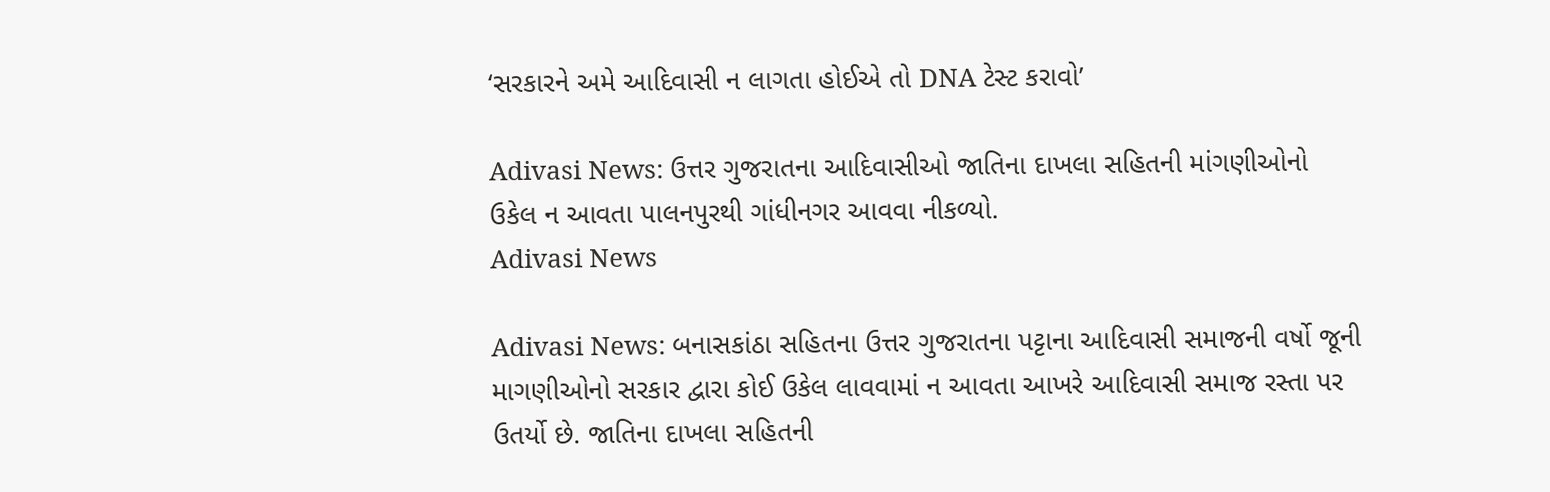‘સરકારને અમે આદિવાસી ન લાગતા હોઈએ તો DNA ટેસ્ટ કરાવો’

Adivasi News: ઉત્તર ગુજરાતના આદિવાસીઓ જાતિના દાખલા સહિતની માંગણીઓનો ઉકેલ ન આવતા પાલનપુરથી ગાંધીનગર આવવા નીકળ્યો.
Adivasi News

Adivasi News: બનાસકાંઠા સહિતના ઉત્તર ગુજરાતના પટ્ટાના આદિવાસી સમાજની વર્ષો જૂની માગણીઓનો સરકાર દ્વારા કોઈ ઉકેલ લાવવામાં ન આવતા આખરે આદિવાસી સમાજ રસ્તા પર ઉતર્યો છે. જાતિના દાખલા સહિતની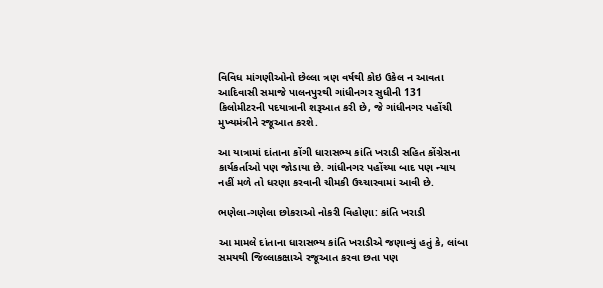વિવિધ માંગણીઓનો છેલ્લા ત્રણ વર્ષથી કોઇ ઉકેલ ન આવતા આદિવાસી સમાજે પાલનપુરથી ગાંધીનગર સુધીની 131 કિલોમીટરની પદયાત્રાની શરૂઆત કરી છે, જે ગાંધીનગર પહોંચી મુખ્યમંત્રીને રજૂઆત કરશે.

આ યાત્રામાં દાંતાના કોંગી ધારાસભ્ય કાંતિ ખરાડી સહિત કોંગ્રેસના કાર્યકર્તાઓ પણ જોડાયા છે. ગાંધીનગર પહોંચ્યા બાદ પણ ન્યાય નહીં મળે તો ધરણા કરવાની ચીમકી ઉચ્ચારવામાં આવી છે.

ભણેલા-ગણેલા છોકરાઓ નોકરી વિહોણા: કાંતિ ખરાડી

આ મામલે દાંતાના ધારાસભ્ય કાંતિ ખરાડીએ જણાવ્યું હતું કે, લાંબા સમયથી જિલ્લાકક્ષાએ રજૂઆત કરવા છતા પણ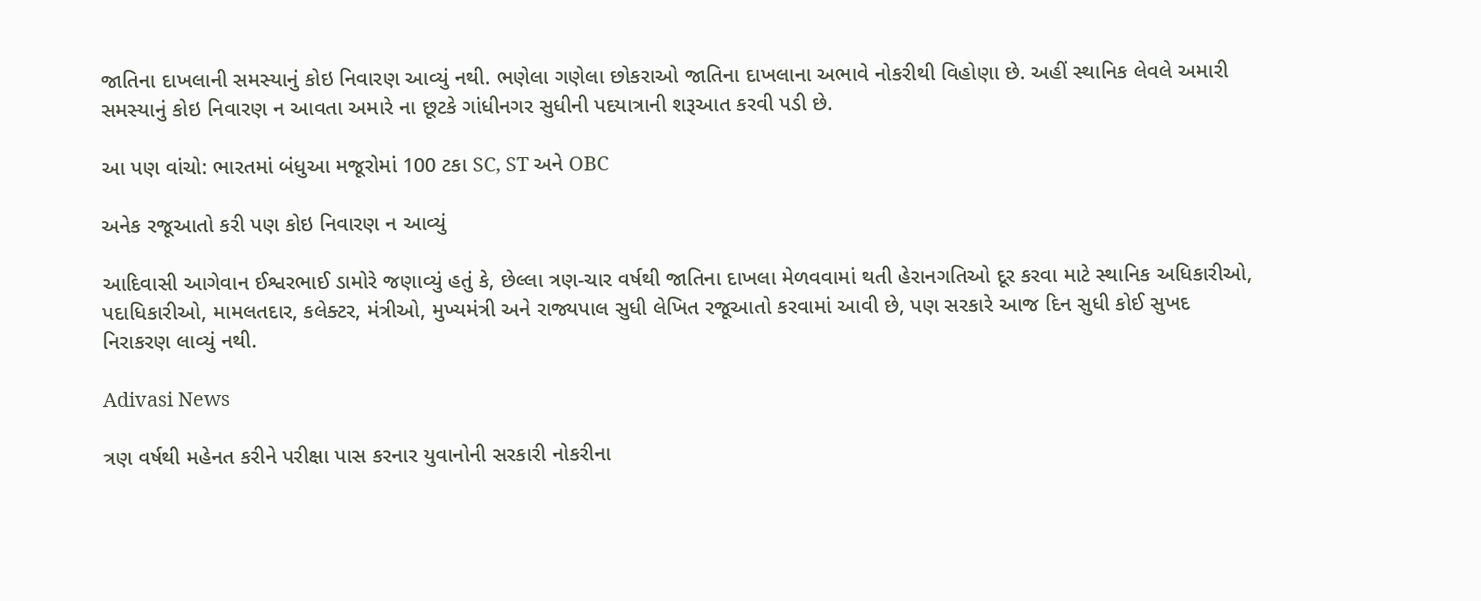જાતિના દાખલાની સમસ્યાનું કોઇ નિવારણ આવ્યું નથી. ભણેલા ગણેલા છોકરાઓ જાતિના દાખલાના અભાવે નોકરીથી વિહોણા છે. અહીં સ્થાનિક લેવલે અમારી સમસ્યાનું કોઇ નિવારણ ન આવતા અમારે ના છૂટકે ગાંધીનગર સુધીની પદયાત્રાની શરૂઆત કરવી પડી છે.

આ પણ વાંચો: ભારતમાં બંધુઆ મજૂરોમાં 100 ટકા SC, ST અને OBC

અનેક રજૂઆતો કરી પણ કોઇ નિવારણ ન આવ્યું

આદિવાસી આગેવાન ઈશ્વરભાઈ ડામોરે જણાવ્યું હતું કે, છેલ્લા ત્રણ-ચાર વર્ષથી જાતિના દાખલા મેળવવામાં થતી હેરાનગતિઓ દૂર કરવા માટે સ્થાનિક અધિકારીઓ, પદાધિકારીઓ, મામલતદાર, કલેક્ટર, મંત્રીઓ, મુખ્યમંત્રી અને રાજ્યપાલ સુધી લેખિત રજૂઆતો કરવામાં આવી છે, પણ સરકારે આજ દિન સુધી કોઈ સુખદ નિરાકરણ લાવ્યું નથી.

Adivasi News

ત્રણ વર્ષથી મહેનત કરીને પરીક્ષા પાસ કરનાર યુવાનોની સરકારી નોકરીના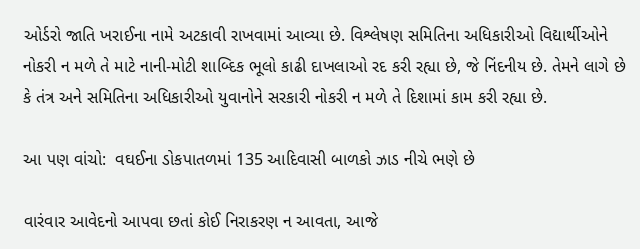ઓર્ડરો જાતિ ખરાઈના નામે અટકાવી રાખવામાં આવ્યા છે. વિશ્લેષણ સમિતિના અધિકારીઓ વિદ્યાર્થીઓને નોકરી ન મળે તે માટે નાની-મોટી શાબ્દિક ભૂલો કાઢી દાખલાઓ રદ કરી રહ્યા છે, જે નિંદનીય છે. તેમને લાગે છે કે તંત્ર અને સમિતિના અધિકારીઓ યુવાનોને સરકારી નોકરી ન મળે તે દિશામાં કામ કરી રહ્યા છે.

આ પણ વાંચો:  વઘઈના ડોકપાતળમાં 135 આદિવાસી બાળકો ઝાડ નીચે ભણે છે

વારંવાર આવેદનો આપવા છતાં કોઈ નિરાકરણ ન આવતા, આજે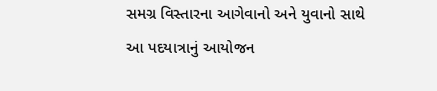સમગ્ર વિસ્તારના આગેવાનો અને યુવાનો સાથે આ પદયાત્રાનું આયોજન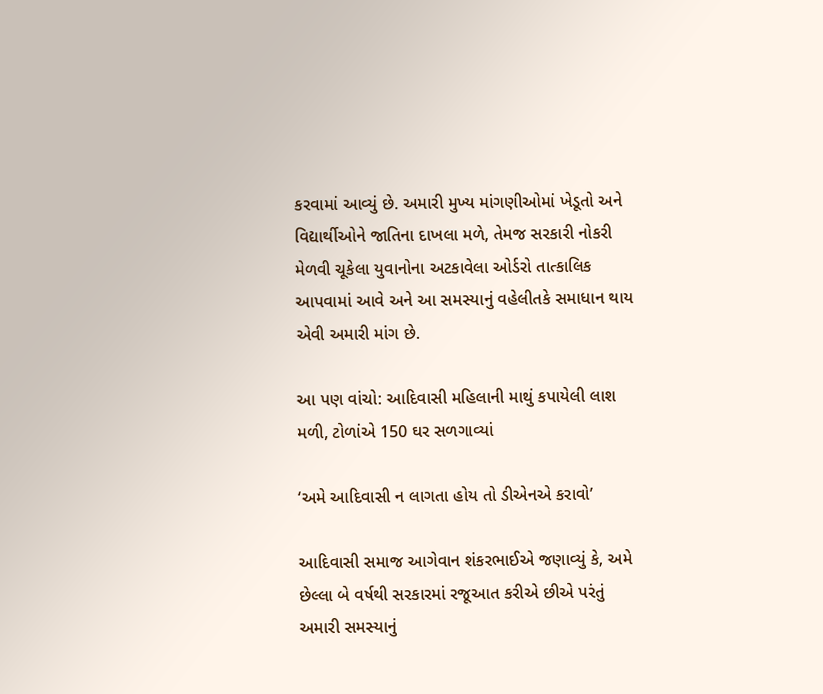કરવામાં આવ્યું છે. અમારી મુખ્ય માંગણીઓમાં ખેડૂતો અને વિદ્યાર્થીઓને જાતિના દાખલા મળે, તેમજ સરકારી નોકરી મેળવી ચૂકેલા યુવાનોના અટકાવેલા ઓર્ડરો તાત્કાલિક આપવામાં આવે અને આ સમસ્યાનું વહેલીતકે સમાધાન થાય એવી અમારી માંગ છે.

આ પણ વાંચો: આદિવાસી મહિલાની માથું કપાયેલી લાશ મળી, ટોળાંએ 150 ઘર સળગાવ્યાં

‘અમે આદિવાસી ન લાગતા હોય તો ડીએનએ કરાવો’

આદિવાસી સમાજ આગેવાન શંકરભાઈએ જણાવ્યું કે, અમે છેલ્લા બે વર્ષથી સરકારમાં રજૂઆત કરીએ છીએ પરંતું અમારી સમસ્યાનું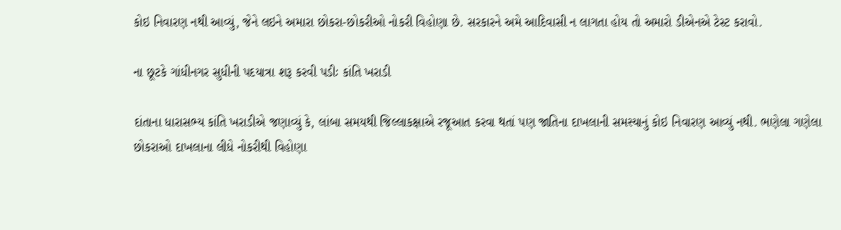કોઇ નિવારણ નથી આવ્યું, જેને લઇને અમારા છોકરા-છોકરીઓ નોકરી વિહોણા છે. સરકારને અમે આદિવાસી ન લાગતા હોય તો અમારો ડીએનએ ટેસ્ટ કરાવો.

ના છૂટકે ગાંધીનગર સુધીની પદયાત્રા શરૂ કરવી પડીઃ કાંતિ ખરાડી

દાંતાના ધારાસભ્ય કાંતિ ખરાડીએ જણાવ્યું કે, લાંબા સમયથી જિલ્લાકક્ષાએ રજૂઆત કરવા થતાં પણ જાતિના દાખલાની સમસ્યાનું કોઇ નિવારણ આવ્યું નથી. ભણેલા ગણેલા છોકરાઓ દાખલાના લીધે નોકરીથી વિહોણા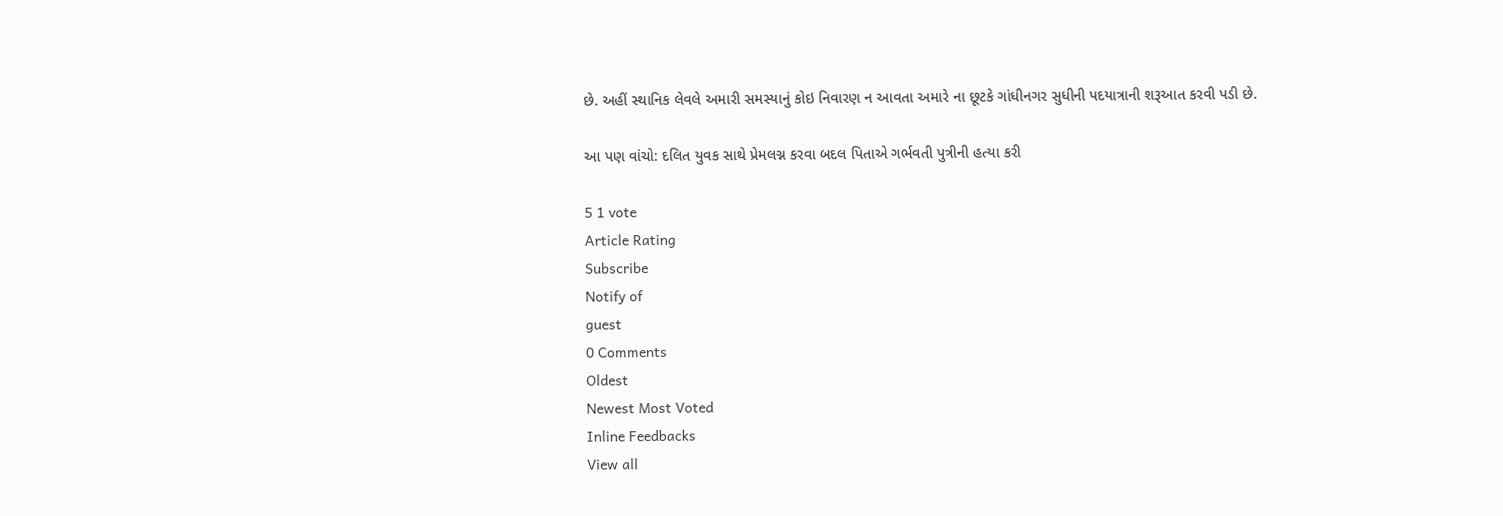છે. અહીં સ્થાનિક લેવલે અમારી સમસ્યાનું કોઇ નિવારણ ન આવતા અમારે ના છૂટકે ગાંધીનગર સુધીની પદયાત્રાની શરૂઆત કરવી પડી છે.

આ પણ વાંચો: દલિત યુવક સાથે પ્રેમલગ્ન કરવા બદલ પિતાએ ગર્ભવતી પુત્રીની હત્યા કરી

5 1 vote
Article Rating
Subscribe
Notify of
guest
0 Comments
Oldest
Newest Most Voted
Inline Feedbacks
View all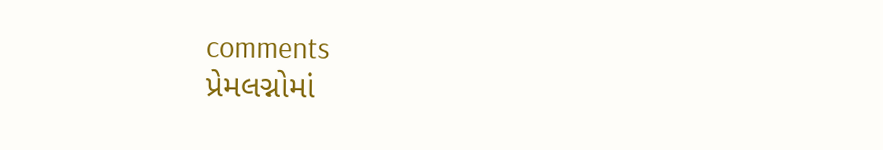comments
પ્રેમલગ્નોમાં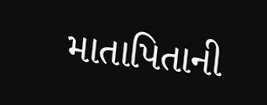માતાપિતાની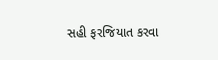સહી ફરજિયાત કરવા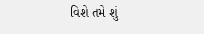વિશે તમે શું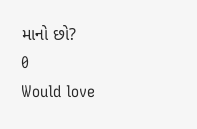માનો છો?
0
Would love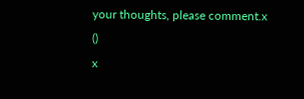your thoughts, please comment.x
()
x